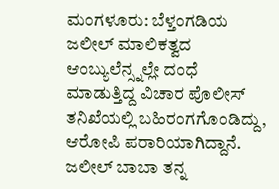ಮಂಗಳೂರು: ಬೆಳ್ತಂಗಡಿಯ ಜಲೀಲ್ ಮಾಲಿಕತ್ವದ ಆಂಬ್ಯುಲೆನ್ಸ್ನಲ್ಲೇ ದಂಧೆ ಮಾಡುತ್ತಿದ್ದ ವಿಚಾರ ಪೊಲೀಸ್ ತನಿಖೆಯಲ್ಲಿ ಬಹಿರಂಗಗೊಂಡಿದ್ದು, ಆರೋಪಿ ಪರಾರಿಯಾಗಿದ್ದಾನೆ.
ಜಲೀಲ್ ಬಾಬಾ ತನ್ನ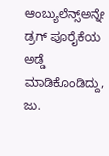ಆಂಬ್ಯುಲೆನ್ಸ್ಅನ್ನೇ ಡ್ರಗ್ ಪೂರೈಕೆಯ ಅಡ್ಡೆ ಮಾಡಿಕೊಂಡಿದ್ದು, ಜು.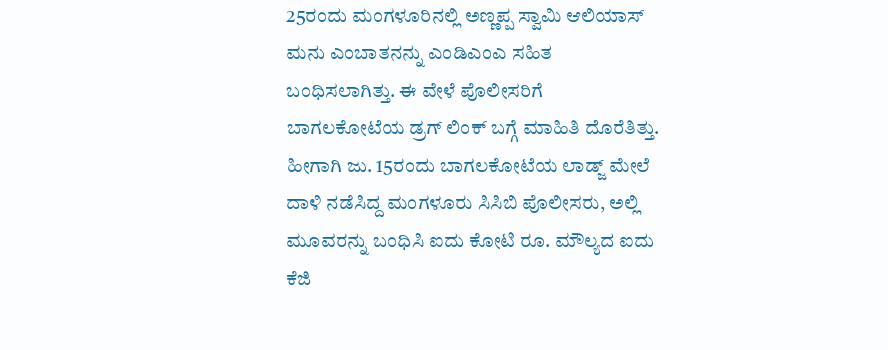25ರಂದು ಮಂಗಳೂರಿನಲ್ಲಿ ಅಣ್ಣಪ್ಪ ಸ್ವಾಮಿ ಆಲಿಯಾಸ್ ಮನು ಎಂಬಾತನನ್ನು ಎಂಡಿಎಂಎ ಸಹಿತ ಬಂಧಿಸಲಾಗಿತ್ತು. ಈ ವೇಳೆ ಪೊಲೀಸರಿಗೆ ಬಾಗಲಕೋಟೆಯ ಡ್ರಗ್ ಲಿಂಕ್ ಬಗ್ಗೆ ಮಾಹಿತಿ ದೊರೆತಿತ್ತು.
ಹೀಗಾಗಿ ಜು. 15ರಂದು ಬಾಗಲಕೋಟೆಯ ಲಾಡ್ಜ್ ಮೇಲೆ ದಾಳಿ ನಡೆಸಿದ್ದ ಮಂಗಳೂರು ಸಿಸಿಬಿ ಪೊಲೀಸರು, ಅಲ್ಲಿ ಮೂವರನ್ನು ಬಂಧಿಸಿ ಐದು ಕೋಟಿ ರೂ. ಮೌಲ್ಯದ ಐದು ಕೆಜಿ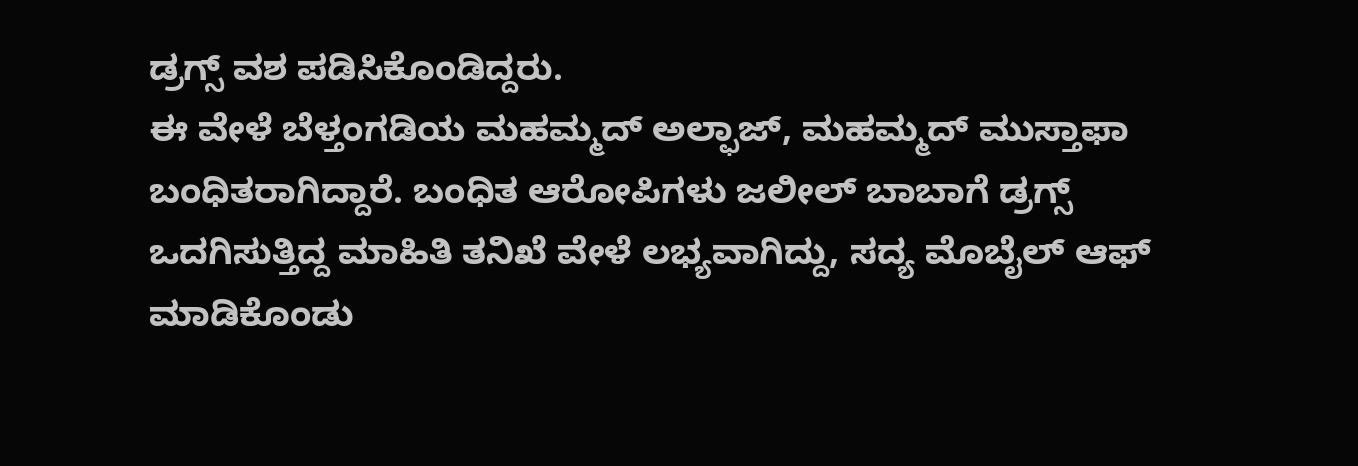ಡ್ರಗ್ಸ್ ವಶ ಪಡಿಸಿಕೊಂಡಿದ್ದರು.
ಈ ವೇಳೆ ಬೆಳ್ತಂಗಡಿಯ ಮಹಮ್ಮದ್ ಅಲ್ಫಾಜ್, ಮಹಮ್ಮದ್ ಮುಸ್ತಾಫಾ ಬಂಧಿತರಾಗಿದ್ದಾರೆ. ಬಂಧಿತ ಆರೋಪಿಗಳು ಜಲೀಲ್ ಬಾಬಾಗೆ ಡ್ರಗ್ಸ್ ಒದಗಿಸುತ್ತಿದ್ದ ಮಾಹಿತಿ ತನಿಖೆ ವೇಳೆ ಲಭ್ಯವಾಗಿದ್ದು, ಸದ್ಯ ಮೊಬೈಲ್ ಆಫ್ ಮಾಡಿಕೊಂಡು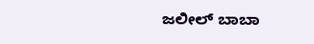ಜಲೀಲ್ ಬಾಬಾ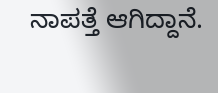ನಾಪತ್ತೆ ಆಗಿದ್ದಾನೆ.